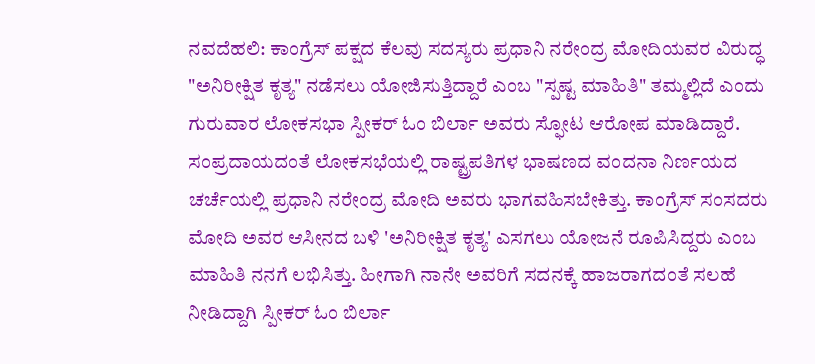ನವದೆಹಲಿ: ಕಾಂಗ್ರೆಸ್ ಪಕ್ಷದ ಕೆಲವು ಸದಸ್ಯರು ಪ್ರಧಾನಿ ನರೇಂದ್ರ ಮೋದಿಯವರ ವಿರುದ್ಧ "ಅನಿರೀಕ್ಷಿತ ಕೃತ್ಯ" ನಡೆಸಲು ಯೋಜಿಸುತ್ತಿದ್ದಾರೆ ಎಂಬ "ಸ್ಪಷ್ಟ ಮಾಹಿತಿ" ತಮ್ಮಲ್ಲಿದೆ ಎಂದು ಗುರುವಾರ ಲೋಕಸಭಾ ಸ್ಪೀಕರ್ ಓಂ ಬಿರ್ಲಾ ಅವರು ಸ್ಫೋಟ ಆರೋಪ ಮಾಡಿದ್ದಾರೆ.
ಸಂಪ್ರದಾಯದಂತೆ ಲೋಕಸಭೆಯಲ್ಲಿ ರಾಷ್ಟ್ರಪತಿಗಳ ಭಾಷಣದ ವಂದನಾ ನಿರ್ಣಯದ ಚರ್ಚೆಯಲ್ಲಿ ಪ್ರಧಾನಿ ನರೇಂದ್ರ ಮೋದಿ ಅವರು ಭಾಗವಹಿಸಬೇಕಿತ್ತು. ಕಾಂಗ್ರೆಸ್ ಸಂಸದರು ಮೋದಿ ಅವರ ಆಸೀನದ ಬಳಿ 'ಅನಿರೀಕ್ಷಿತ ಕೃತ್ಯ' ಎಸಗಲು ಯೋಜನೆ ರೂಪಿಸಿದ್ದರು ಎಂಬ ಮಾಹಿತಿ ನನಗೆ ಲಭಿಸಿತ್ತು. ಹೀಗಾಗಿ ನಾನೇ ಅವರಿಗೆ ಸದನಕ್ಕೆ ಹಾಜರಾಗದಂತೆ ಸಲಹೆ ನೀಡಿದ್ದಾಗಿ ಸ್ಪೀಕರ್ ಓಂ ಬಿರ್ಲಾ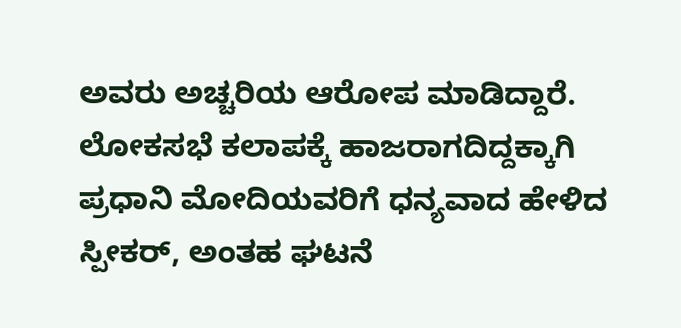ಅವರು ಅಚ್ಚರಿಯ ಆರೋಪ ಮಾಡಿದ್ದಾರೆ.
ಲೋಕಸಭೆ ಕಲಾಪಕ್ಕೆ ಹಾಜರಾಗದಿದ್ದಕ್ಕಾಗಿ ಪ್ರಧಾನಿ ಮೋದಿಯವರಿಗೆ ಧನ್ಯವಾದ ಹೇಳಿದ ಸ್ಪೀಕರ್, ಅಂತಹ ಘಟನೆ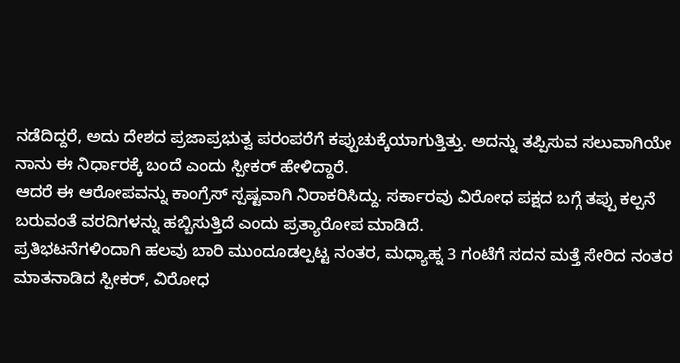ನಡೆದಿದ್ದರೆ, ಅದು ದೇಶದ ಪ್ರಜಾಪ್ರಭುತ್ವ ಪರಂಪರೆಗೆ ಕಪ್ಪುಚುಕ್ಕೆಯಾಗುತ್ತಿತ್ತು. ಅದನ್ನು ತಪ್ಪಿಸುವ ಸಲುವಾಗಿಯೇ ನಾನು ಈ ನಿರ್ಧಾರಕ್ಕೆ ಬಂದೆ ಎಂದು ಸ್ಪೀಕರ್ ಹೇಳಿದ್ದಾರೆ.
ಆದರೆ ಈ ಆರೋಪವನ್ನು ಕಾಂಗ್ರೆಸ್ ಸ್ಪಷ್ಟವಾಗಿ ನಿರಾಕರಿಸಿದ್ದು. ಸರ್ಕಾರವು ವಿರೋಧ ಪಕ್ಷದ ಬಗ್ಗೆ ತಪ್ಪು ಕಲ್ಪನೆ ಬರುವಂತೆ ವರದಿಗಳನ್ನು ಹಬ್ಬಿಸುತ್ತಿದೆ ಎಂದು ಪ್ರತ್ಯಾರೋಪ ಮಾಡಿದೆ.
ಪ್ರತಿಭಟನೆಗಳಿಂದಾಗಿ ಹಲವು ಬಾರಿ ಮುಂದೂಡಲ್ಪಟ್ಟ ನಂತರ, ಮಧ್ಯಾಹ್ನ 3 ಗಂಟೆಗೆ ಸದನ ಮತ್ತೆ ಸೇರಿದ ನಂತರ ಮಾತನಾಡಿದ ಸ್ಪೀಕರ್, ವಿರೋಧ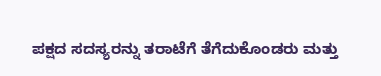ಪಕ್ಷದ ಸದಸ್ಯರನ್ನು ತರಾಟೆಗೆ ತೆಗೆದುಕೊಂಡರು ಮತ್ತು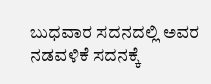ಬುಧವಾರ ಸದನದಲ್ಲಿ ಅವರ ನಡವಳಿಕೆ ಸದನಕ್ಕೆ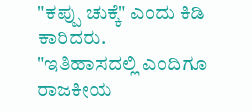"ಕಪ್ಪು ಚುಕ್ಕೆ" ಎಂದು ಕಿಡಿ ಕಾರಿದರು.
"ಇತಿಹಾಸದಲ್ಲಿ ಎಂದಿಗೂ ರಾಜಕೀಯ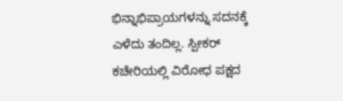ಭಿನ್ನಾಭಿಪ್ರಾಯಗಳನ್ನು ಸದನಕ್ಕೆ ಎಳೆದು ತಂದಿಲ್ಲ. ಸ್ಪೀಕರ್ ಕಚೇರಿಯಲ್ಲಿ ವಿರೋಧ ಪಕ್ಷದ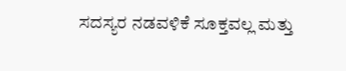ಸದಸ್ಯರ ನಡವಳಿಕೆ ಸೂಕ್ತವಲ್ಲ ಮತ್ತು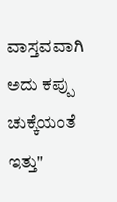ವಾಸ್ತವವಾಗಿ ಅದು ಕಪ್ಪು ಚುಕ್ಕೆಯಂತೆ ಇತ್ತು"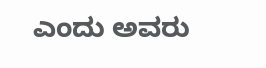ಎಂದು ಅವರು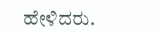ಹೇಳಿದರು.